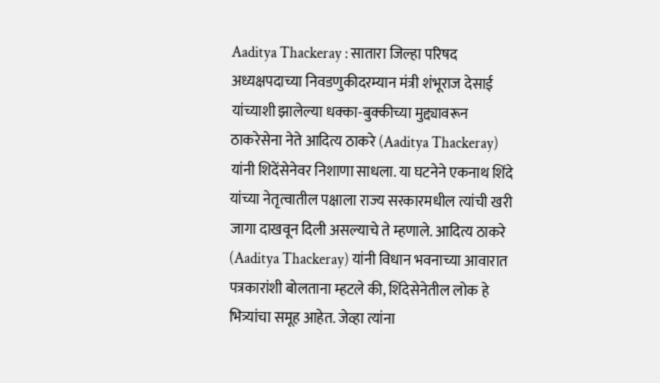Aaditya Thackeray : सातारा जिल्हा परिषद अध्यक्षपदाच्या निवडणुकीदरम्यान मंत्री शंभूराज देसाई यांच्याशी झालेल्या धक्का-बुक्कीच्या मुद्द्यावरून ठाकरेसेना नेते आदित्य ठाकरे (Aaditya Thackeray) यांनी शिदेंसेनेवर निशाणा साधला. या घटनेने एकनाथ शिंदे यांच्या नेतृत्वातील पक्षाला राज्य सरकारमधील त्यांची खरी जागा दाखवून दिली असल्याचे ते म्हणाले. आदित्य ठाकरे (Aaditya Thackeray) यांनी विधान भवनाच्या आवारात पत्रकारांशी बोलताना म्हटले की, शिंदेसेनेतील लोक हे भित्र्यांचा समूह आहेत. जेव्हा त्यांना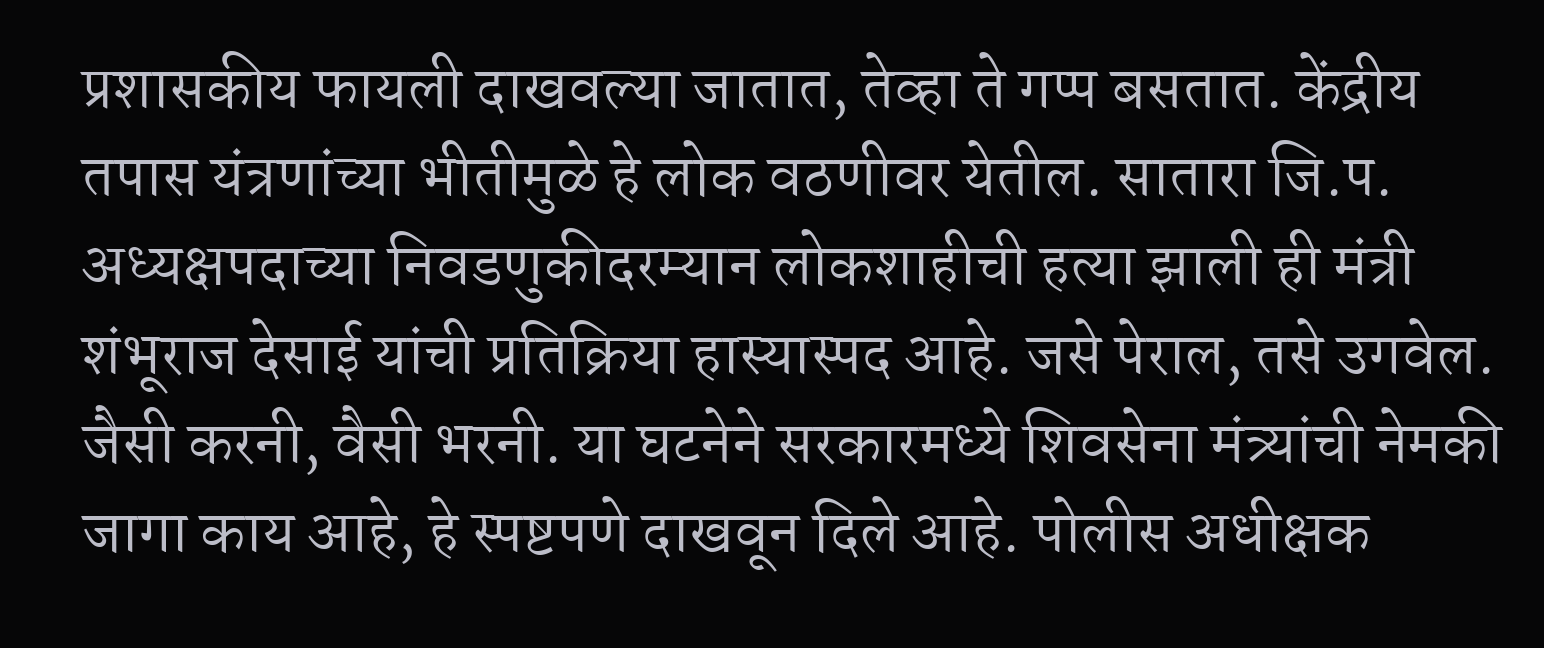प्रशासकीय फायली दाखवल्या जातात, तेव्हा ते गप्प बसतात. केंद्रीय तपास यंत्रणांच्या भीतीमुळे हे लोक वठणीवर येतील. सातारा जि.प. अध्यक्षपदाच्या निवडणुकीदरम्यान लोकशाहीची हत्या झाली ही मंत्री शंभूराज देसाई यांची प्रतिक्रिया हास्यास्पद आहे. जसे पेराल, तसे उगवेल. जैसी करनी, वैसी भरनी. या घटनेने सरकारमध्ये शिवसेना मंत्र्यांची नेमकी जागा काय आहे, हे स्पष्टपणे दाखवून दिले आहे. पोलीस अधीक्षक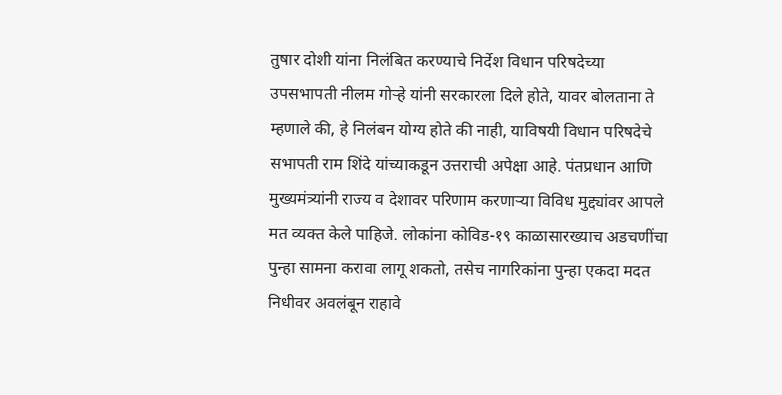तुषार दोशी यांना निलंबित करण्याचे निर्देश विधान परिषदेच्या उपसभापती नीलम गोऱ्हे यांनी सरकारला दिले होते, यावर बोलताना ते म्हणाले की, हे निलंबन योग्य होते की नाही, याविषयी विधान परिषदेचे सभापती राम शिंदे यांच्याकडून उत्तराची अपेक्षा आहे. पंतप्रधान आणि मुख्यमंत्र्यांनी राज्य व देशावर परिणाम करणाऱ्या विविध मुद्द्यांवर आपले मत व्यक्त केले पाहिजे. लोकांना कोविड-१९ काळासारख्याच अडचणींचा पुन्हा सामना करावा लागू शकतो, तसेच नागरिकांना पुन्हा एकदा मदत निधीवर अवलंबून राहावे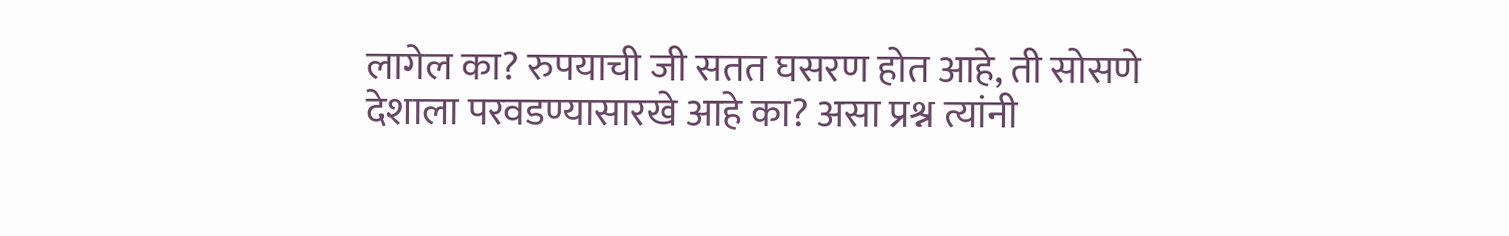लागेल का? रुपयाची जी सतत घसरण होत आहे, ती सोसणे देशाला परवडण्यासारखे आहे का? असा प्रश्न त्यांनी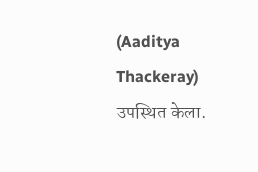(Aaditya Thackeray) उपस्थित केला.